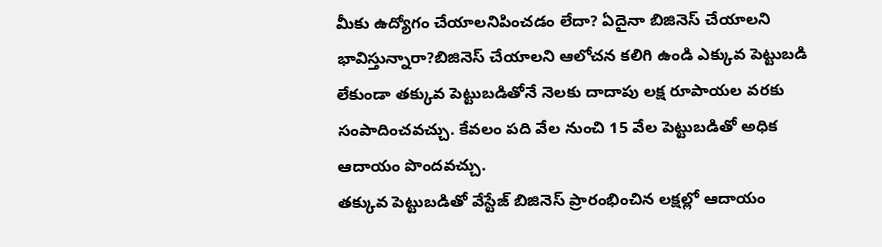మీకు ఉద్యోగం చేయాలనిపించడం లేదా? ఏదైనా బిజినెస్ చేయాలని భావిస్తున్నారా?బిజినెస్ చేయాలని ఆలోచన కలిగి ఉండి ఎక్కువ పెట్టుబడి లేకుండా తక్కువ పెట్టుబడితోనే నెలకు దాదాపు లక్ష రూపాయల వరకు సంపాదించవచ్చు. కేవలం పది వేల నుంచి 15 వేల పెట్టుబడితో అధిక ఆదాయం పొందవచ్చు.
తక్కువ పెట్టుబడితో వేస్టేజ్ బిజినెస్ ప్రారంభించిన లక్షల్లో ఆదాయం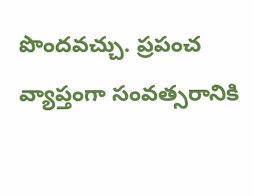పొందవచ్చు. ప్రపంచ వ్యాప్తంగా సంవత్సరానికి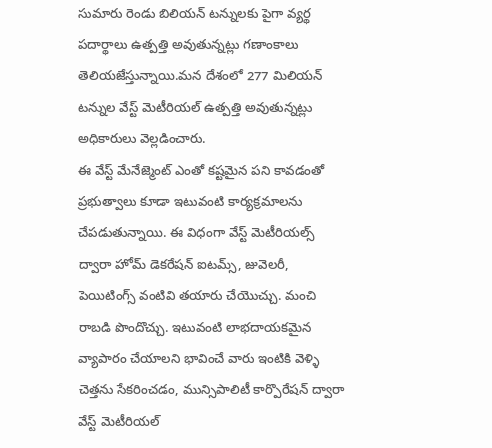సుమారు రెండు బిలియన్ టన్నులకు పైగా వ్యర్థ పదార్థాలు ఉత్పత్తి అవుతున్నట్లు గణాంకాలు తెలియజేస్తున్నాయి.మన దేశంలో 277 మిలియన్ టన్నుల వేస్ట్ మెటీరియల్ ఉత్పత్తి అవుతున్నట్లు అధికారులు వెల్లడించారు.
ఈ వేస్ట్ మేనేజ్మెంట్ ఎంతో కష్టమైన పని కావడంతో ప్రభుత్వాలు కూడా ఇటువంటి కార్యక్రమాలను చేపడుతున్నాయి. ఈ విధంగా వేస్ట్ మెటీరియల్స్ ద్వారా హోమ్ డెకరేషన్ ఐటమ్స్, జువెలరీ, పెయిటింగ్స్ వంటివి తయారు చేయొచ్చు. మంచి రాబడి పొందొచ్చు. ఇటువంటి లాభదాయకమైన వ్యాపారం చేయాలని భావించే వారు ఇంటికి వెళ్ళి చెత్తను సేకరించడం, మున్సిపాలిటీ కార్పొరేషన్ ద్వారా వేస్ట్ మెటీరియల్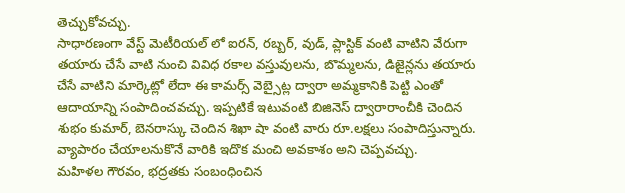తెచ్చుకోవచ్చు.
సాధారణంగా వేస్ట్ మెటీరియల్ లో ఐరన్, రబ్బర్, వుడ్, ప్లాస్టిక్ వంటి వాటిని వేరుగా తయారు చేసే వాటి నుంచి వివిధ రకాల వస్తువులను, బొమ్మలను, డిజైన్లను తయారు చేసే వాటిని మార్కెట్లో లేదా ఈ కామర్స్ వెబ్సైట్ల ద్వారా అమ్మకానికి పెట్టి ఎంతో ఆదాయాన్ని సంపాదించవచ్చు. ఇప్పటికే ఇటువంటి బిజినెస్ ద్వారారాంచీకి చెందిన శుభం కుమార్, బెనరాస్కు చెందిన శిఖా షా వంటి వారు రూ.లక్షలు సంపాదిస్తున్నారు. వ్యాపారం చేయాలనుకొనే వారికి ఇదొక మంచి అవకాశం అని చెప్పవచ్చు.
మహిళల గౌరవం, భద్రతకు సంబంధించిన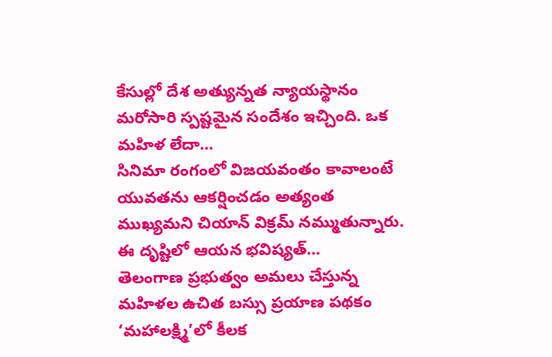కేసుల్లో దేశ అత్యున్నత న్యాయస్థానం మరోసారి స్పష్టమైన సందేశం ఇచ్చింది. ఒక మహిళ లేదా…
సినిమా రంగంలో విజయవంతం కావాలంటే యువతను ఆకర్షించడం అత్యంత ముఖ్యమని చియాన్ విక్రమ్ నమ్ముతున్నారు. ఈ దృష్టిలో ఆయన భవిష్యత్…
తెలంగాణ ప్రభుత్వం అమలు చేస్తున్న మహిళల ఉచిత బస్సు ప్రయాణ పథకం ‘మహాలక్ష్మి’లో కీలక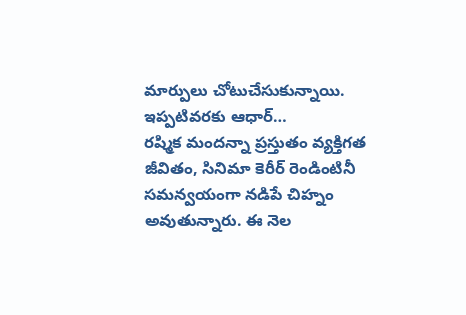మార్పులు చోటుచేసుకున్నాయి. ఇప్పటివరకు ఆధార్…
రష్మిక మందన్నా ప్రస్తుతం వ్యక్తిగత జీవితం, సినిమా కెరీర్ రెండింటినీ సమన్వయంగా నడిపే చిహ్నం అవుతున్నారు. ఈ నెల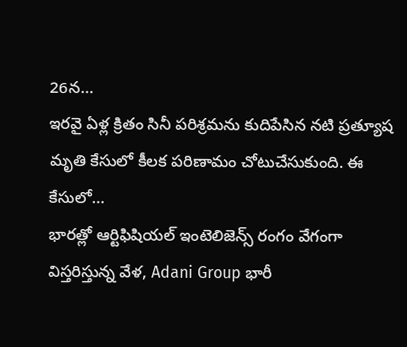26న…
ఇరవై ఏళ్ల క్రితం సినీ పరిశ్రమను కుదిపేసిన నటి ప్రత్యూష మృతి కేసులో కీలక పరిణామం చోటుచేసుకుంది. ఈ కేసులో…
భారత్లో ఆర్టిఫిషియల్ ఇంటెలిజెన్స్ రంగం వేగంగా విస్తరిస్తున్న వేళ, Adani Group భారీ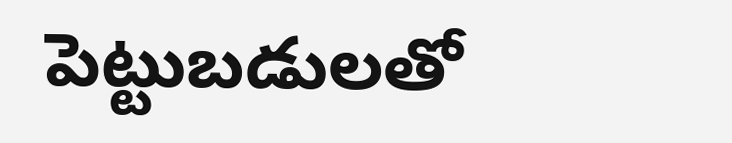పెట్టుబడులతో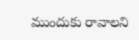ముందుకు రావాలని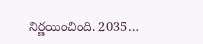నిర్ణయించింది. 2035…